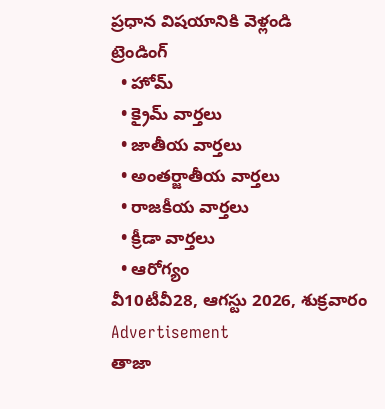ప్రధాన విషయానికి వెళ్లండి
ట్రెండింగ్
  • హోమ్
  • క్రైమ్ వార్తలు
  • జాతీయ వార్తలు
  • అంతర్జాతీయ వార్తలు
  • రాజకీయ వార్తలు
  • క్రీడా వార్తలు
  • ఆరోగ్యం
వీ10టీవీ28, ఆగస్టు 2026, శుక్రవారం
Advertisement
తాజా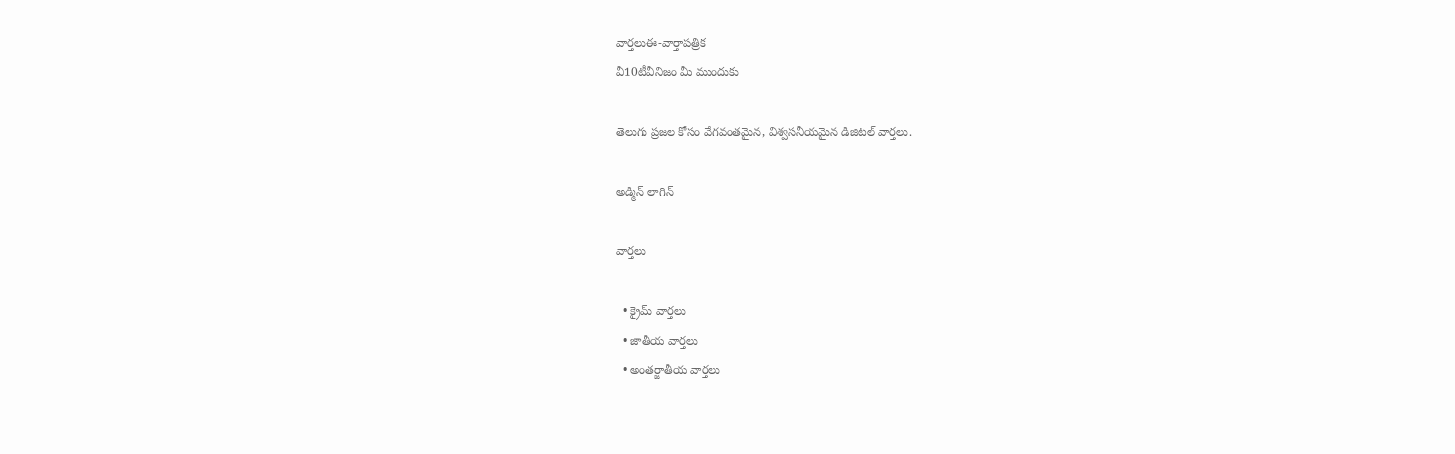వార్తలుఈ-వార్తాపత్రిక
వీ10టీవీనిజం మీ ముందుకు

తెలుగు ప్రజల కోసం వేగవంతమైన, విశ్వసనీయమైన డిజిటల్ వార్తలు.

అడ్మిన్ లాగిన్

వార్తలు

  • క్రైమ్ వార్తలు
  • జాతీయ వార్తలు
  • అంతర్జాతీయ వార్తలు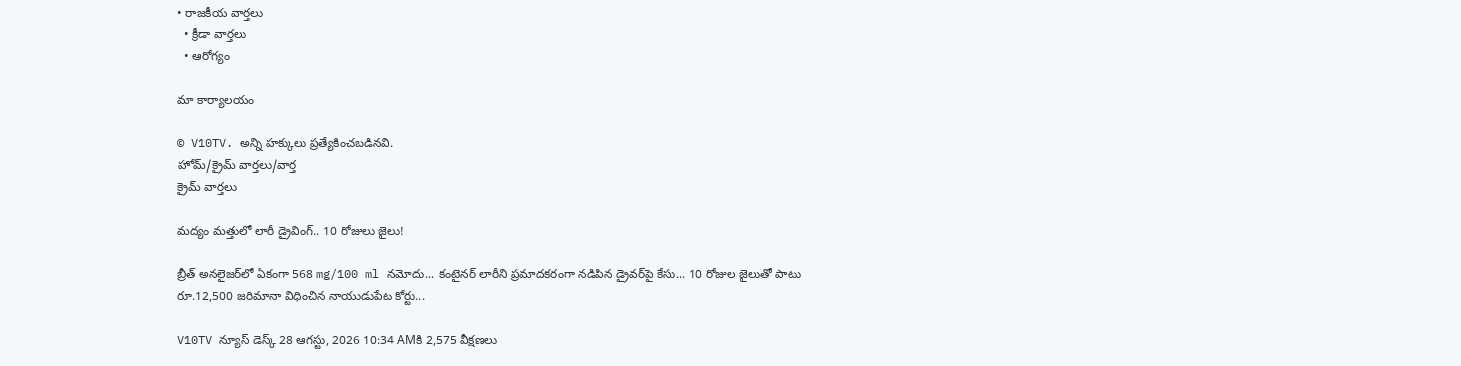• రాజకీయ వార్తలు
  • క్రీడా వార్తలు
  • ఆరోగ్యం

మా కార్యాలయం

© V10TV. అన్ని హక్కులు ప్రత్యేకించబడినవి.
హోమ్/క్రైమ్ వార్తలు/వార్త
క్రైమ్ వార్తలు

మద్యం మత్తులో లారీ డ్రైవింగ్.. 10 రోజులు జైలు!

బ్రీత్ అనలైజర్‌లో ఏకంగా 568 mg/100 ml నమోదు... కంటైనర్ లారీని ప్రమాదకరంగా నడిపిన డ్రైవర్‌పై కేసు... 10 రోజుల జైలుతో పాటు రూ.12,500 జరిమానా విధించిన నాయుడుపేట కోర్టు...

V10TV న్యూస్ డెస్క్ 28 ఆగస్టు, 2026 10:34 AMకి 2,575 వీక్షణలు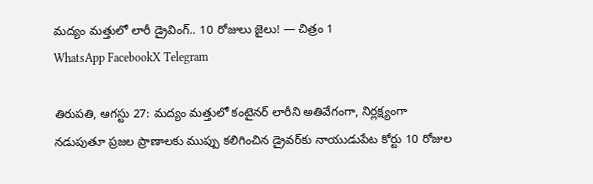మద్యం మత్తులో లారీ డ్రైవింగ్.. 10 రోజులు జైలు! — చిత్రం 1
WhatsApp FacebookX Telegram

తిరుపతి, ఆగస్టు 27: మద్యం మత్తులో కంటైనర్ లారీని అతివేగంగా, నిర్లక్ష్యంగా నడుపుతూ ప్రజల ప్రాణాలకు ముప్పు కలిగించిన డ్రైవర్‌కు నాయుడుపేట కోర్టు 10 రోజుల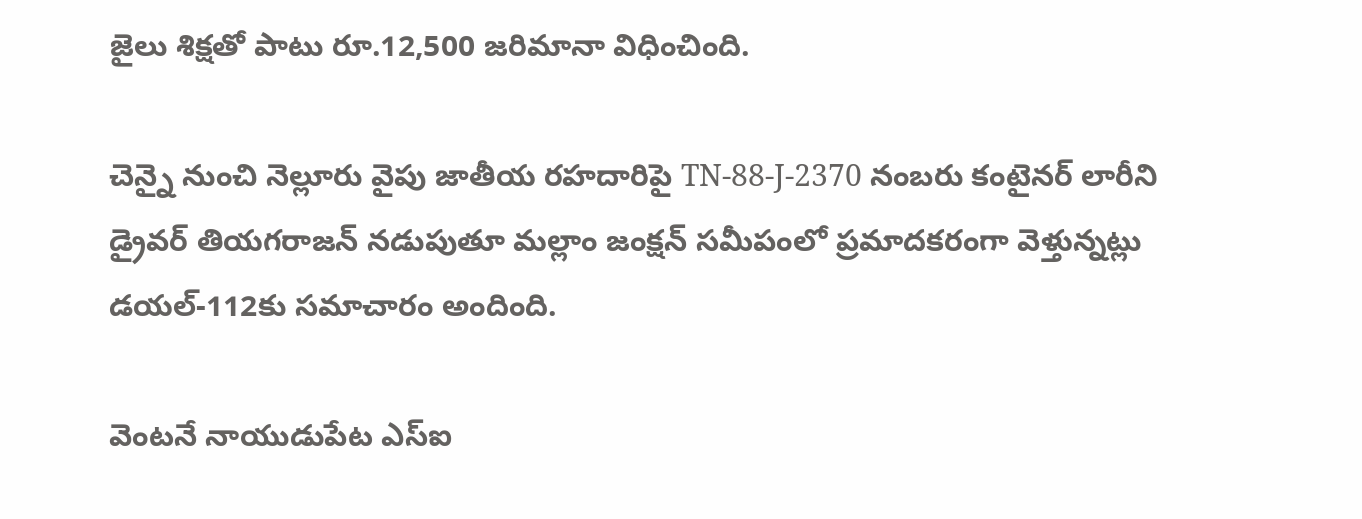జైలు శిక్షతో పాటు రూ.12,500 జరిమానా విధించింది.

చెన్నై నుంచి నెల్లూరు వైపు జాతీయ రహదారిపై TN-88-J-2370 నంబరు కంటైనర్ లారీని డ్రైవర్ తియగరాజన్ నడుపుతూ మల్లాం జంక్షన్ సమీపంలో ప్రమాదకరంగా వెళ్తున్నట్లు డయల్-112కు సమాచారం అందింది.

వెంటనే నాయుడుపేట ఎస్‌ఐ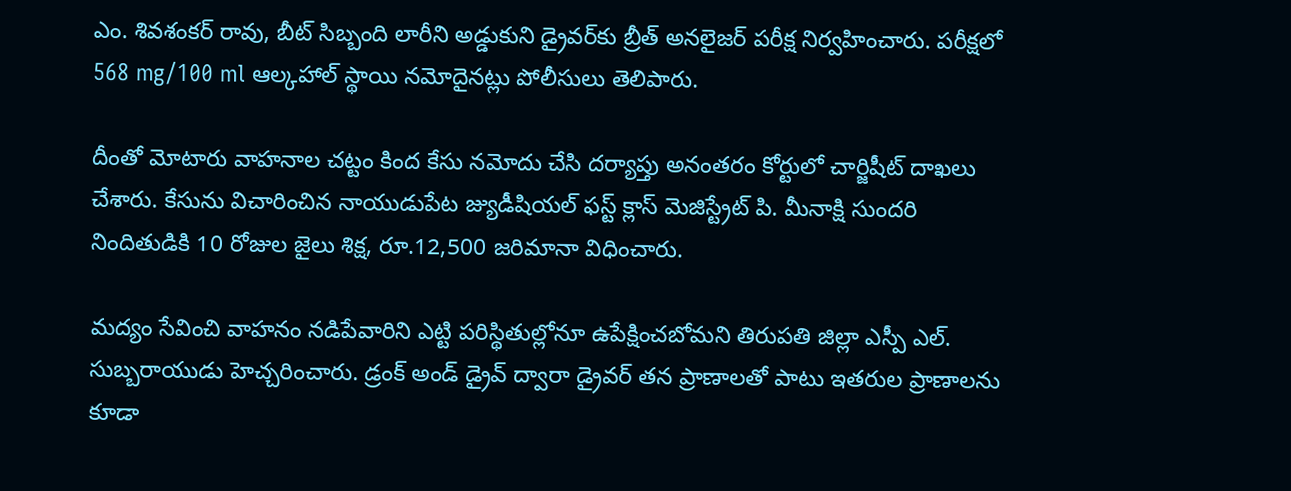ఎం. శివశంకర్ రావు, బీట్ సిబ్బంది లారీని అడ్డుకుని డ్రైవర్‌కు బ్రీత్ అనలైజర్ పరీక్ష నిర్వహించారు. పరీక్షలో 568 mg/100 ml ఆల్కహాల్ స్థాయి నమోదైనట్లు పోలీసులు తెలిపారు.

దీంతో మోటారు వాహనాల చట్టం కింద కేసు నమోదు చేసి దర్యాప్తు అనంతరం కోర్టులో చార్జిషీట్ దాఖలు చేశారు. కేసును విచారించిన నాయుడుపేట జ్యుడీషియల్ ఫస్ట్ క్లాస్ మెజిస్ట్రేట్ పి. మీనాక్షి సుందరి నిందితుడికి 10 రోజుల జైలు శిక్ష, రూ.12,500 జరిమానా విధించారు.

మద్యం సేవించి వాహనం నడిపేవారిని ఎట్టి పరిస్థితుల్లోనూ ఉపేక్షించబోమని తిరుపతి జిల్లా ఎస్పీ ఎల్. సుబ్బరాయుడు హెచ్చరించారు. డ్రంక్ అండ్ డ్రైవ్ ద్వారా డ్రైవర్ తన ప్రాణాలతో పాటు ఇతరుల ప్రాణాలను కూడా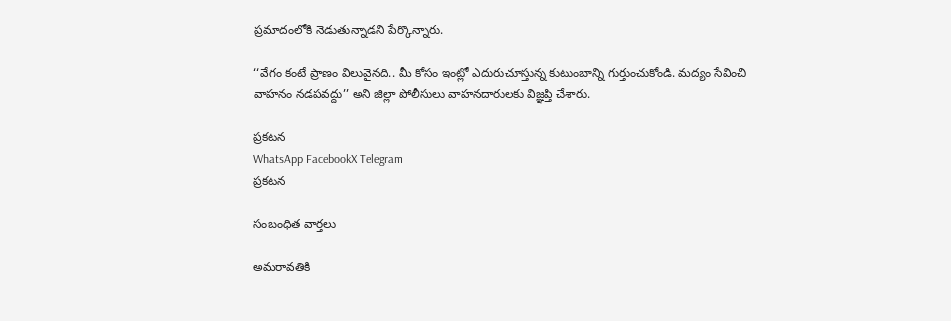ప్రమాదంలోకి నెడుతున్నాడని పేర్కొన్నారు.

‘‘వేగం కంటే ప్రాణం విలువైనది.. మీ కోసం ఇంట్లో ఎదురుచూస్తున్న కుటుంబాన్ని గుర్తుంచుకోండి. మద్యం సేవించి వాహనం నడపవద్దు’’ అని జిల్లా పోలీసులు వాహనదారులకు విజ్ఞప్తి చేశారు.

ప్రకటన
WhatsApp FacebookX Telegram
ప్రకటన

సంబంధిత వార్తలు

అమరావతికి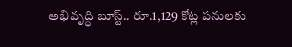అభివృద్ధి బూస్ట్.. రూ.1,129 కోట్ల పనులకు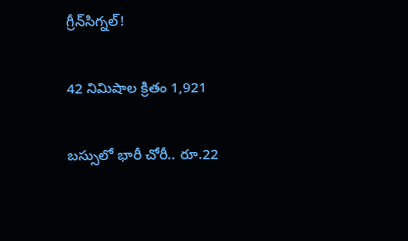గ్రీన్‌సిగ్నల్!

42 నిమిషాల క్రితం 1,921

బస్సులో భారీ చోరీ.. రూ.22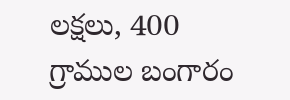లక్షలు, 400 గ్రాముల బంగారం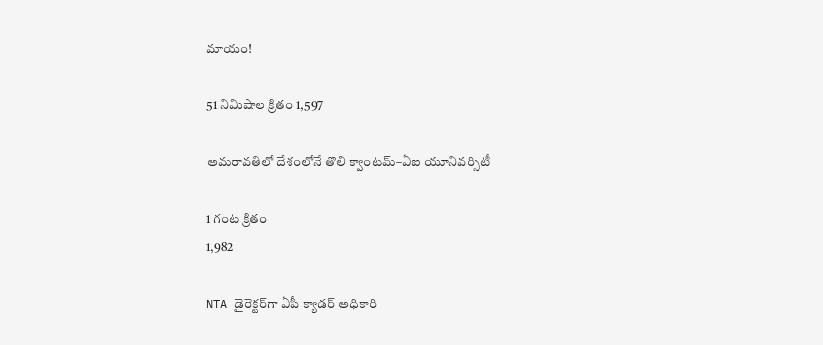మాయం!

51 నిమిషాల క్రితం 1,597

అమరావతిలో దేశంలోనే తొలి క్వాంటమ్–ఏఐ యూనివర్సిటీ

1 గంట క్రితం
1,982

NTA డైరెక్టర్‌గా ఏపీ క్యాడర్ అధికారి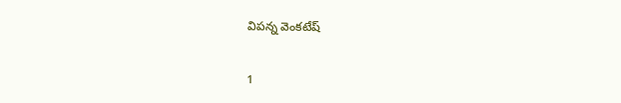విపన్న వెంకటేష్

1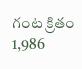గంట క్రితం 1,986